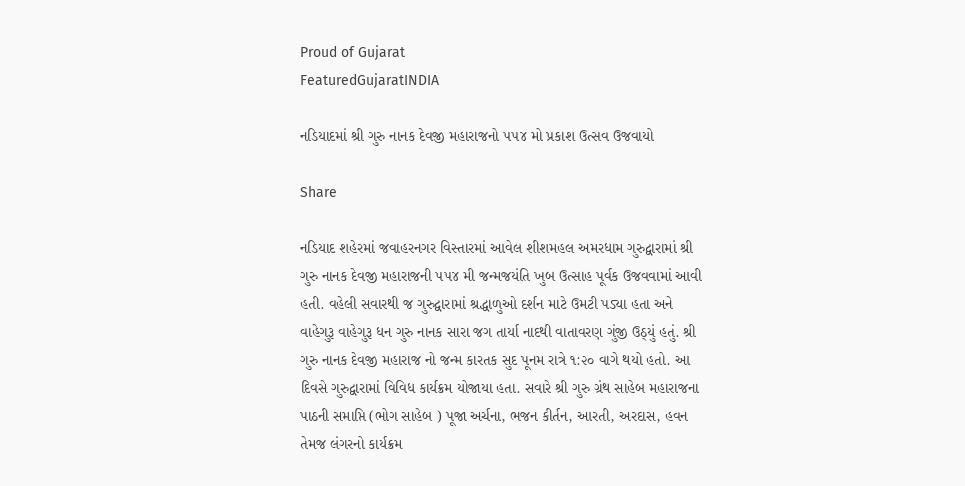Proud of Gujarat
FeaturedGujaratINDIA

નડિયાદમાં શ્રી ગુરુ નાનક દેવજી મહારાજનો ૫૫૪ મો પ્રકાશ ઉત્સવ ઉજવાયો

Share

નડિયાદ શહેરમાં જવાહરનગર વિસ્તારમાં આવેલ શીશમહલ અમરધામ ગુરુદ્વારામાં શ્રી ગુરુ નાનક દેવજી મહારાજની ૫૫૪ મી જન્મજયંતિ ખુબ ઉત્સાહ પૂર્વક ઉજવવામાં આવી હતી. વહેલી સવારથી જ ગુરુદ્વારામાં શ્રદ્ધાળુઓ દર્શન માટે ઉમટી પડ્યા હતા અને વાહેગુરૂ વાહેગુરૂ ધન ગુરુ નાનક સારા જગ તાર્યા નાદથી વાતાવરણ ગુંજી ઉઠ્યું હતું. શ્રી ગુરુ નાનક દેવજી મહારાજ નો જન્મ કારતક સુદ પૂનમ રાત્રે ૧:૨૦ વાગે થયો હતો. આ દિવસે ગુરુદ્વારામાં વિવિધ કાર્યક્રમ યોજાયા હતા. સવારે શ્રી ગુરુ ગ્રંથ સાહેબ મહારાજના પાઠની સમાપ્તિ (ભોગ સાહેબ ) પૂજા અર્ચના, ભજન કીર્તન, આરતી, અરદાસ, હવન તેમજ લંગરનો કાર્યક્રમ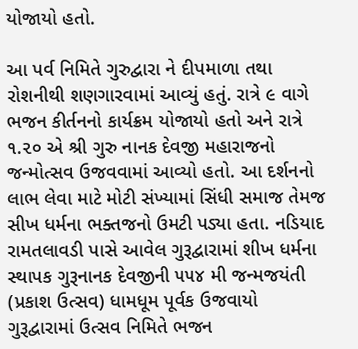યોજાયો હતો.

આ પર્વ નિમિતે ગુરુદ્વારા ને દીપમાળા તથા રોશનીથી શણગારવામાં આવ્યું હતું. રાત્રે ૯ વાગે ભજન કીર્તનનો કાર્યક્રમ યોજાયો હતો અને રાત્રે ૧.૨૦ એ શ્રી ગુરુ નાનક દેવજી મહારાજનો જન્મોત્સવ ઉજવવામાં આવ્યો હતો. આ દર્શનનો લાભ લેવા માટે મોટી સંખ્યામાં સિંધી સમાજ તેમજ સીખ ધર્મના ભક્તજનો ઉમટી પડ્યા હતા. નડિયાદ રામતલાવડી પાસે આવેલ ગુરૂદ્વારામાં શીખ ધર્મના સ્થાપક ગુરૂનાનક દેવજીની ૫૫૪ મી જન્મજયંતી (પ્રકાશ ઉત્સવ) ધામધૂમ પૂર્વક ઉજવાયો ગુરૂદ્વારામાં ઉત્સવ નિમિતે ભજન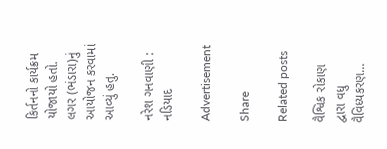કિર્તનનો કાર્યક્રમ યોજાયો હતો. લગર (ભંડારા)નું આયોજન કરવામાં આવ્યું હતુ.

નરેશ ગનવાણી : નડિયાદ

Advertisement

Share

Related posts

વૈશ્વિક રોકાણ દ્વારા વધુ વૈવિધ્યકરણ…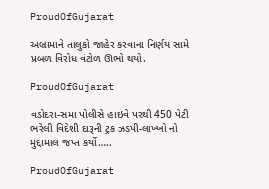ProudOfGujarat

અબ્રામાને તાલુકો જાહેર કરવાના નિર્ણય સામે પ્રબળ વિરોધ વંટોળ ઊભો થયો.

ProudOfGujarat

વડોદરા-સમા પોલીસે હાઇવે પરથી 450 પેટી ભરેલી વિદેશી દારૂની ટ્રક ઝડપી-લાખ્ખો નો મુદ્દામાલ જપ્ત કર્યો…..

ProudOfGujarat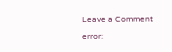Leave a Comment

error: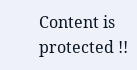Content is protected !!